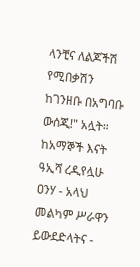ላንቺና ለልጆችሽ የሚበቃሽን ከገንዘቡ በአግባቡ ውሰጂ!" አሏት።
ከአማኞች እናት ዓኢሻ ረዲየሏሁ ዐንሃ - አላህ መልካም ሥራዋን ይውደድላትና -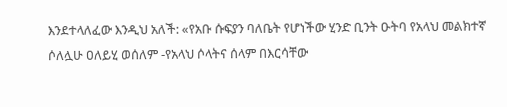እንደተላለፈው እንዲህ አለች: «የአቡ ሱፍያን ባለቤት የሆነችው ሂንድ ቢንት ዑትባ የአላህ መልክተኛ ሶለሏሁ ዐለይሂ ወሰለም -የአላህ ሶላትና ሰላም በእርሳቸው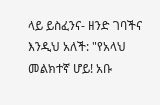ላይ ይስፈንና- ዘንድ ገባችና እንዲህ አለች: "የአላህ መልክተኛ ሆይ! አቡ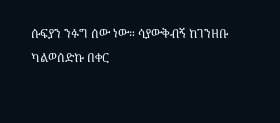ሱፍያን ንፉግ ሰው ነው። ሳያውቅብኝ ከገንዘቡ ካልወሰድኩ በቀር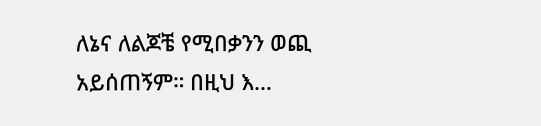ለኔና ለልጆቼ የሚበቃንን ወጪ አይሰጠኝም። በዚህ እ…